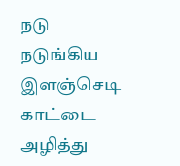நடு நடுங்கிய இளஞ்செடி
காட்டை அழித்து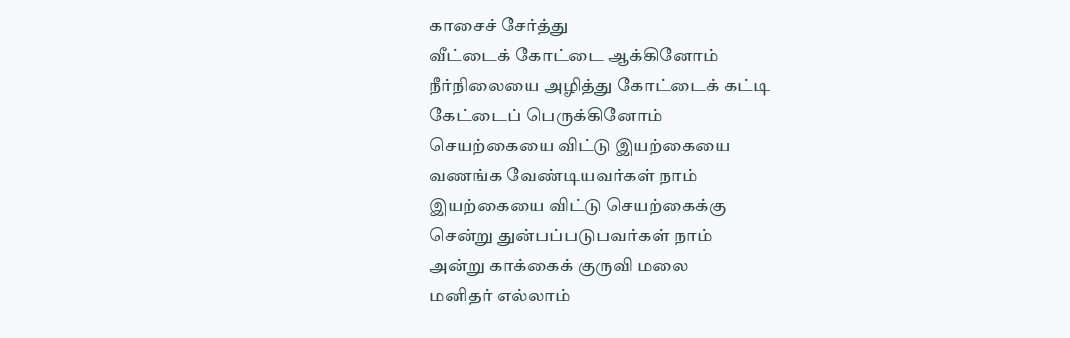காசைச் சேர்த்து
வீட்டைக் கோட்டை ஆக்கினோம்
நீர்நிலையை அழித்து கோட்டைக் கட்டி
கேட்டைப் பெருக்கினோம்
செயற்கையை விட்டு இயற்கையை
வணங்க வேண்டியவர்கள் நாம்
இயற்கையை விட்டு செயற்கைக்கு
சென்று துன்பப்படுபவர்கள் நாம்
அன்று காக்கைக் குருவி மலை
மனிதர் எல்லாம்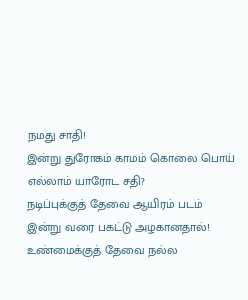நமது சாதி!
இன்று துரோகம் காமம் கொலை பொய்
எல்லாம் யாரோட சதி?
நடிப்புக்குத் தேவை ஆயிரம் படம்
இன்று வரை பகட்டு அழகானதால்!
உண்மைக்குத் தேவை நல்ல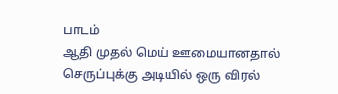பாடம்
ஆதி முதல் மெய் ஊமையானதால்
செருப்புக்கு அடியில் ஒரு விரல்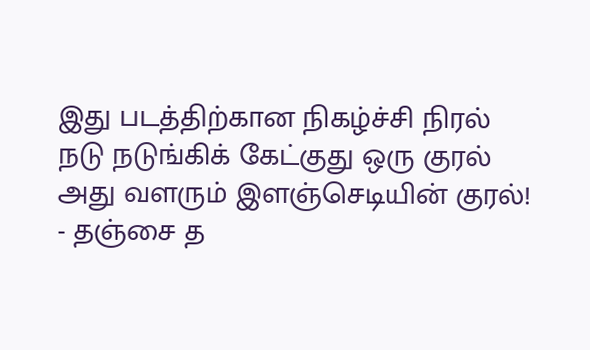இது படத்திற்கான நிகழ்ச்சி நிரல்
நடு நடுங்கிக் கேட்குது ஒரு குரல்
அது வளரும் இளஞ்செடியின் குரல்!
- தஞ்சை த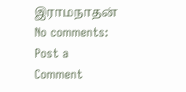இராமநாதன்
No comments:
Post a Comment